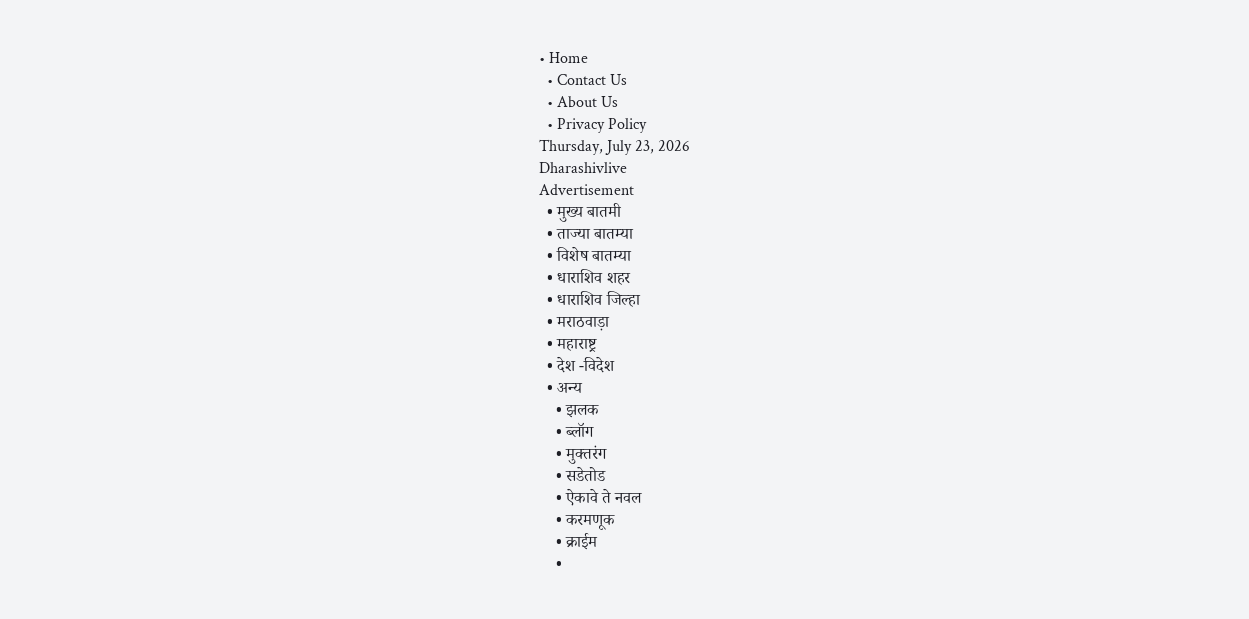• Home
  • Contact Us
  • About Us
  • Privacy Policy
Thursday, July 23, 2026
Dharashivlive
Advertisement
  • मुख्य बातमी
  • ताज्या बातम्या
  • विशेष बातम्या
  • धाराशिव शहर
  • धाराशिव जिल्हा
  • मराठवाड़ा
  • महाराष्ट्र
  • देश -विदेश
  • अन्य
    • झलक
    • ब्लॉग
    • मुक्तरंग
    • सडेतोड
    • ऐकावे ते नवल
    • करमणूक
    • क्राईम
    •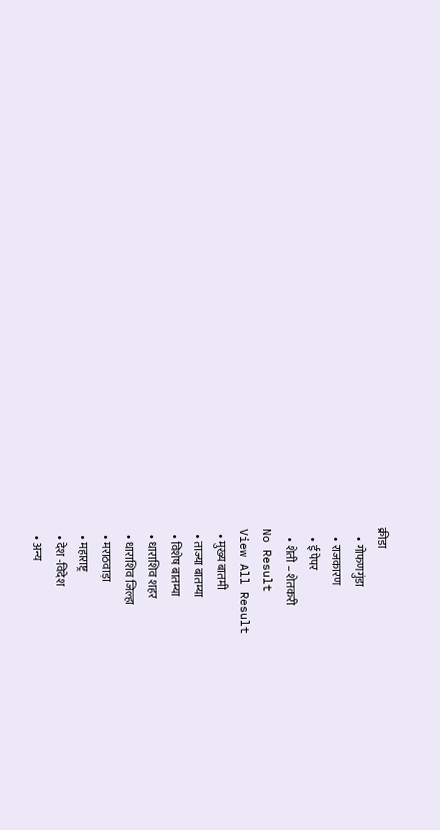क्रीडा
    • गोफणगुंडा
    • राजकारण
    • ई पेपर
    • शेती – शेतकरी
No Result
View All Result
  • मुख्य बातमी
  • ताज्या बातम्या
  • विशेष बातम्या
  • धाराशिव शहर
  • धाराशिव जिल्हा
  • मराठवाड़ा
  • महाराष्ट्र
  • देश -विदेश
  • अन्य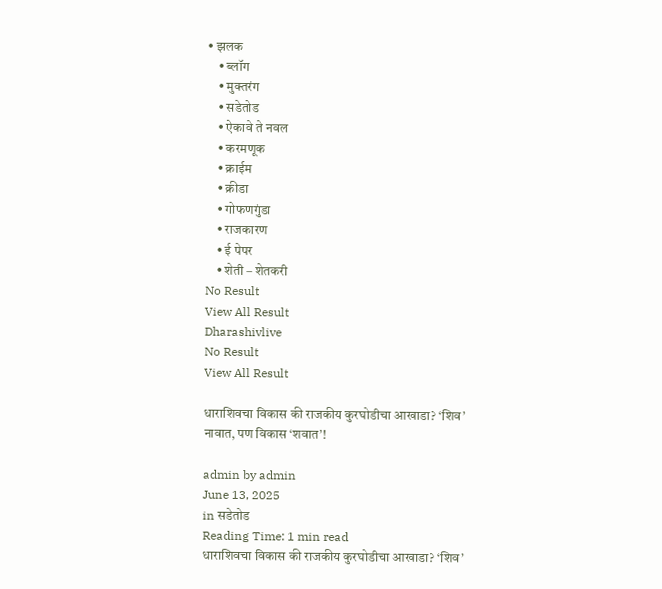• झलक
    • ब्लॉग
    • मुक्तरंग
    • सडेतोड
    • ऐकावे ते नवल
    • करमणूक
    • क्राईम
    • क्रीडा
    • गोफणगुंडा
    • राजकारण
    • ई पेपर
    • शेती – शेतकरी
No Result
View All Result
Dharashivlive
No Result
View All Result

धाराशिवचा विकास की राजकीय कुरघोडीचा आखाडा? ‘शिव’ नावात, पण विकास ‘शवात’!

admin by admin
June 13, 2025
in सडेतोड
Reading Time: 1 min read
धाराशिवचा विकास की राजकीय कुरघोडीचा आखाडा? ‘शिव’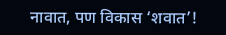नावात, पण विकास ‘शवात’!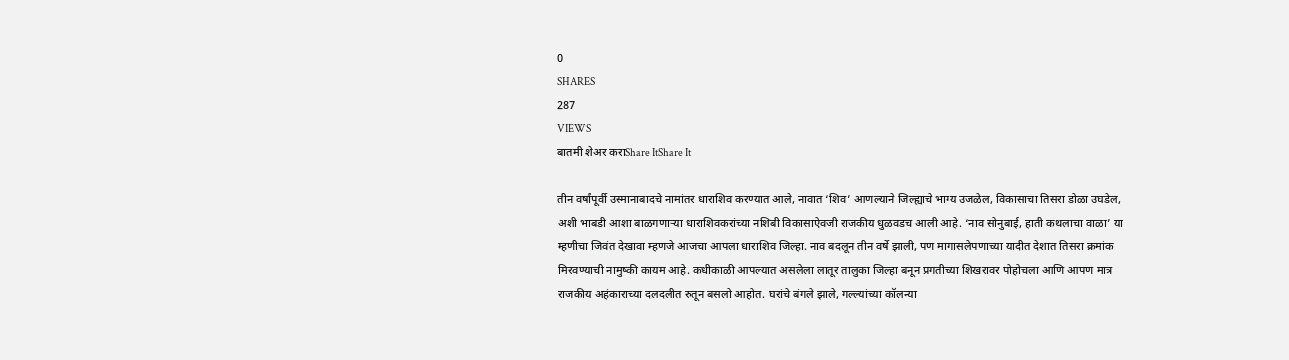0
SHARES
287
VIEWS
बातमी शेअर कराShare ItShare It

तीन वर्षांपूर्वी उस्मानाबादचे नामांतर धाराशिव करण्यात आले, नावात ‘शिव’ आणल्याने जिल्ह्याचे भाग्य उजळेल, विकासाचा तिसरा डोळा उघडेल, अशी भाबडी आशा बाळगणाऱ्या धाराशिवकरांच्या नशिबी विकासाऐवजी राजकीय धुळवडच आली आहे. ‘नाव सोनुबाई, हाती कथलाचा वाळा’ या म्हणीचा जिवंत देखावा म्हणजे आजचा आपला धाराशिव जिल्हा. नाव बदलून तीन वर्षे झाली, पण मागासलेपणाच्या यादीत देशात तिसरा क्रमांक मिरवण्याची नामुष्की कायम आहे. कधीकाळी आपल्यात असलेला लातूर तालुका जिल्हा बनून प्रगतीच्या शिखरावर पोहोचला आणि आपण मात्र राजकीय अहंकाराच्या दलदलीत रुतून बसलो आहोत. घरांचे बंगले झाले, गल्ल्यांच्या कॉलन्या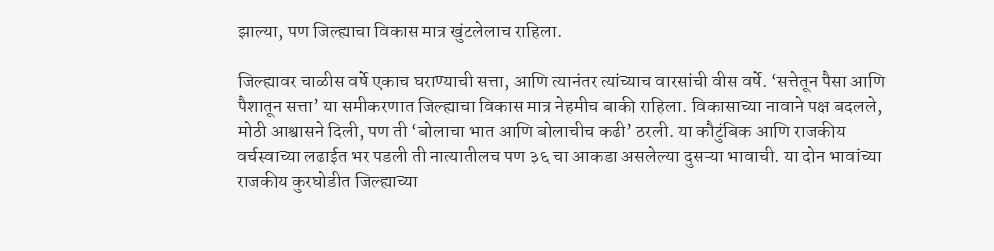झाल्या, पण जिल्ह्याचा विकास मात्र खुंटलेलाच राहिला.

जिल्ह्यावर चाळीस वर्षे एकाच घराण्याची सत्ता, आणि त्यानंतर त्यांच्याच वारसांची वीस वर्षे. ‘सत्तेतून पैसा आणि पैशातून सत्ता’ या समीकरणात जिल्ह्याचा विकास मात्र नेहमीच बाकी राहिला. विकासाच्या नावाने पक्ष बदलले, मोठी आश्वासने दिली, पण ती ‘बोलाचा भात आणि बोलाचीच कढी’ ठरली. या कौटुंबिक आणि राजकीय वर्चस्वाच्या लढाईत भर पडली ती नात्यातीलच पण ३६ चा आकडा असलेल्या दुसऱ्या भावाची. या दोन भावांच्या राजकीय कुरघोडीत जिल्ह्याच्या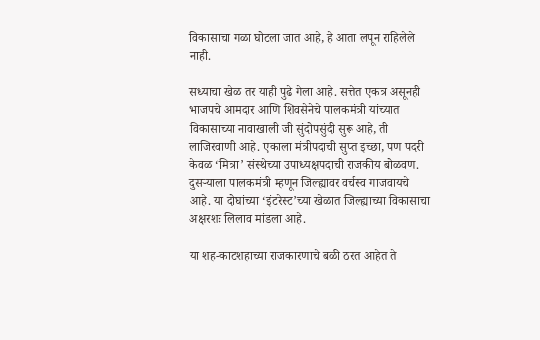विकासाचा गळा घोटला जात आहे, हे आता लपून राहिलेले नाही.

सध्याचा खेळ तर याही पुढे गेला आहे. सत्तेत एकत्र असूनही भाजपचे आमदार आणि शिवसेनेचे पालकमंत्री यांच्यात विकासाच्या नावाखाली जी सुंदोपसुंदी सुरू आहे, ती लाजिरवाणी आहे. एकाला मंत्रीपदाची सुप्त इच्छा, पण पदरी केवळ ‘मित्रा’ संस्थेच्या उपाध्यक्षपदाची राजकीय बोळवण. दुसऱ्याला पालकमंत्री म्हणून जिल्ह्यावर वर्चस्व गाजवायचे आहे. या दोघांच्या ‘इंटरेस्ट’च्या खेळात जिल्ह्याच्या विकासाचा अक्षरशः लिलाव मांडला आहे.

या शह-काटशहाच्या राजकारणाचे बळी ठरत आहेत ते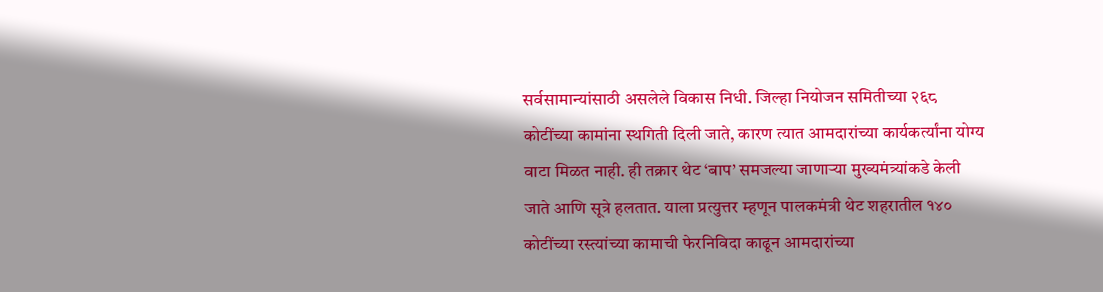सर्वसामान्यांसाठी असलेले विकास निधी. जिल्हा नियोजन समितीच्या २६८ कोटींच्या कामांना स्थगिती दिली जाते, कारण त्यात आमदारांच्या कार्यकर्त्यांना योग्य वाटा मिळत नाही. ही तक्रार थेट ‘बाप’ समजल्या जाणाऱ्या मुख्यमंत्र्यांकडे केली जाते आणि सूत्रे हलतात. याला प्रत्युत्तर म्हणून पालकमंत्री थेट शहरातील १४० कोटींच्या रस्त्यांच्या कामाची फेरनिविदा काढून आमदारांच्या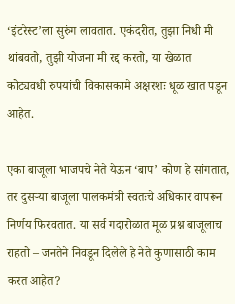‘इंटरेस्ट’ला सुरुंग लावतात. एकंदरीत, तुझा निधी मी थांबवतो, तुझी योजना मी रद्द करतो, या खेळात कोट्यवधी रुपयांची विकासकामे अक्षरशः धूळ खात पडून आहेत.

एका बाजूला भाजपचे नेते येऊन ‘बाप’ कोण हे सांगतात, तर दुसऱ्या बाजूला पालकमंत्री स्वतःचे अधिकार वापरून निर्णय फिरवतात. या सर्व गदारोळात मूळ प्रश्न बाजूलाच राहतो – जनतेने निवडून दिलेले हे नेते कुणासाठी काम करत आहेत?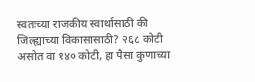स्वतःच्या राजकीय स्वार्थासाठी की जिल्ह्याच्या विकासासाठी? २६८ कोटी असोत वा १४० कोटी, हा पैसा कुणाच्या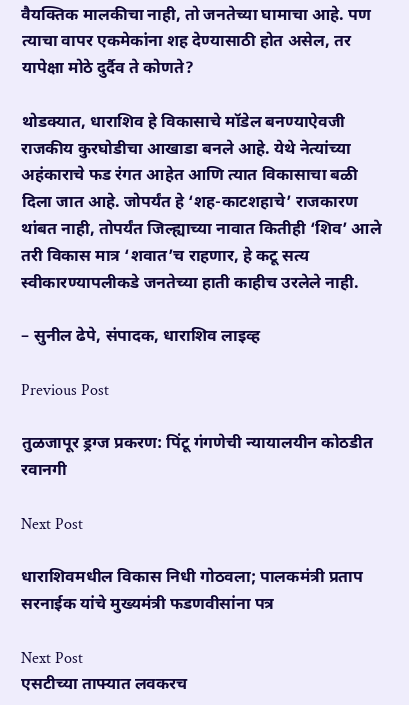वैयक्तिक मालकीचा नाही, तो जनतेच्या घामाचा आहे. पण त्याचा वापर एकमेकांना शह देण्यासाठी होत असेल, तर यापेक्षा मोठे दुर्दैव ते कोणते?

थोडक्यात, धाराशिव हे विकासाचे मॉडेल बनण्याऐवजी राजकीय कुरघोडीचा आखाडा बनले आहे. येथे नेत्यांच्या अहंकाराचे फड रंगत आहेत आणि त्यात विकासाचा बळी दिला जात आहे. जोपर्यंत हे ‘शह-काटशहाचे’ राजकारण थांबत नाही, तोपर्यंत जिल्ह्याच्या नावात कितीही ‘शिव’ आले तरी विकास मात्र ‘शवात’च राहणार, हे कटू सत्य स्वीकारण्यापलीकडे जनतेच्या हाती काहीच उरलेले नाही.

– सुनील ढेपे, संपादक, धाराशिव लाइव्ह

Previous Post

तुळजापूर ड्रग्ज प्रकरण: पिंटू गंगणेची न्यायालयीन कोठडीत रवानगी

Next Post

धाराशिवमधील विकास निधी गोठवला; पालकमंत्री प्रताप सरनाईक यांचे मुख्यमंत्री फडणवीसांना पत्र

Next Post
एसटीच्या ताफ्यात लवकरच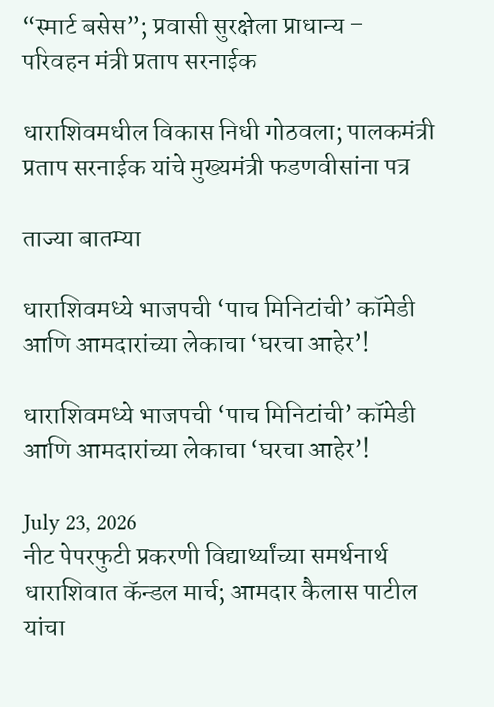“स्मार्ट बसेस”; प्रवासी सुरक्षेला प्राधान्य – परिवहन मंत्री प्रताप सरनाईक

धाराशिवमधील विकास निधी गोठवला; पालकमंत्री प्रताप सरनाईक यांचे मुख्यमंत्री फडणवीसांना पत्र

ताज्या बातम्या

धाराशिवमध्ये भाजपची ‘पाच मिनिटांची’ कॉमेडी आणि आमदारांच्या लेकाचा ‘घरचा आहेर’!

धाराशिवमध्ये भाजपची ‘पाच मिनिटांची’ कॉमेडी आणि आमदारांच्या लेकाचा ‘घरचा आहेर’!

July 23, 2026
नीट पेपरफुटी प्रकरणी विद्यार्थ्यांच्या समर्थनार्थ धाराशिवात कॅन्डल मार्च; आमदार कैलास पाटील यांचा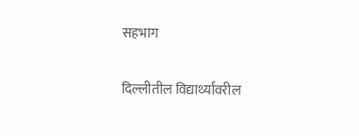सहभाग

दिल्लीतील विद्यार्थ्यांवरील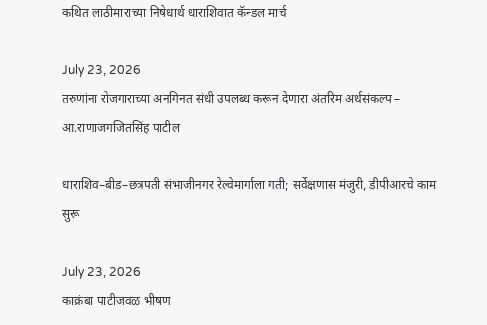कथित लाठीमाराच्या निषेधार्थ धाराशिवात कॅन्डल मार्च

July 23, 2026
तरुणांना रोजगाराच्या अनगिनत संधी उपलब्ध करून देणारा अंतरिम अर्थसंकल्प – आ.राणाजगजितसिंह पाटील

धाराशिव–बीड–छत्रपती संभाजीनगर रेल्वेमार्गाला गती; सर्वेक्षणास मंजुरी, डीपीआरचे काम सुरू

July 23, 2026
काक्रंबा पाटीजवळ भीषण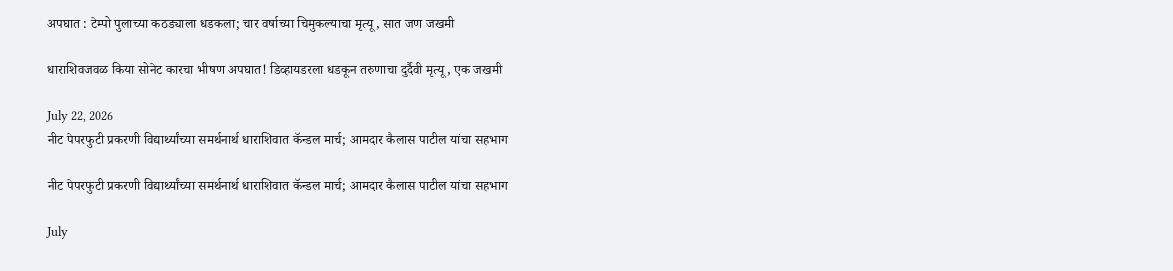अपघात : टेम्पो पुलाच्या कठड्याला धडकला; चार वर्षाच्या चिमुकल्याचा मृत्यू, सात जण जखमी

धाराशिवजवळ किया सोनेट कारचा भीषण अपघात! डिव्हायडरला धडकून तरुणाचा दुर्दैवी मृत्यू, एक जखमी

July 22, 2026
नीट पेपरफुटी प्रकरणी विद्यार्थ्यांच्या समर्थनार्थ धाराशिवात कॅन्डल मार्च; आमदार कैलास पाटील यांचा सहभाग

नीट पेपरफुटी प्रकरणी विद्यार्थ्यांच्या समर्थनार्थ धाराशिवात कॅन्डल मार्च; आमदार कैलास पाटील यांचा सहभाग

July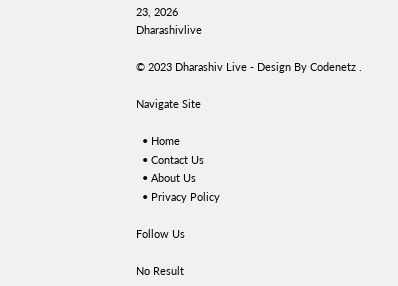23, 2026
Dharashivlive

© 2023 Dharashiv Live - Design By Codenetz .

Navigate Site

  • Home
  • Contact Us
  • About Us
  • Privacy Policy

Follow Us

No Result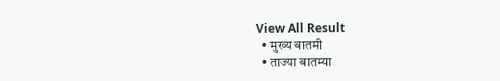View All Result
  • मुख्य बातमी
  • ताज्या बातम्या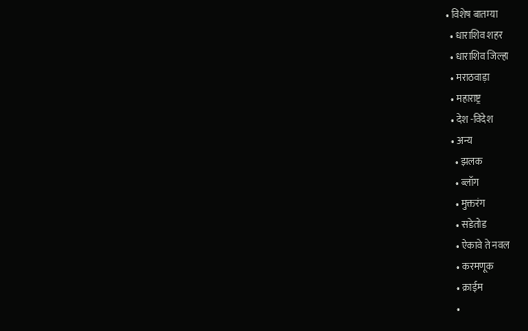• विशेष बातम्या
  • धाराशिव शहर
  • धाराशिव जिल्हा
  • मराठवाड़ा
  • महाराष्ट्र
  • देश -विदेश
  • अन्य
    • झलक
    • ब्लॉग
    • मुक्तरंग
    • सडेतोड
    • ऐकावे ते नवल
    • करमणूक
    • क्राईम
    •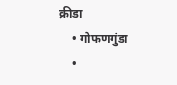क्रीडा
    • गोफणगुंडा
    •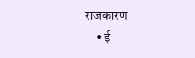राजकारण
    • ई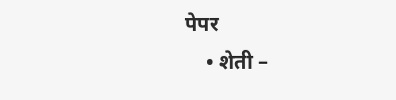पेपर
    • शेती –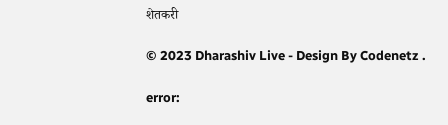शेतकरी

© 2023 Dharashiv Live - Design By Codenetz .

error: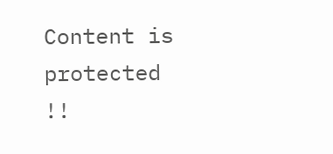Content is protected !!